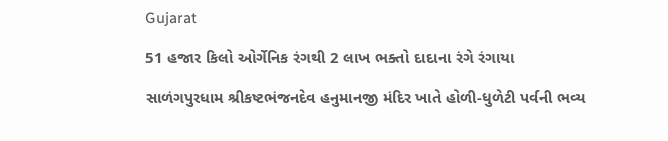Gujarat

51 હજાર કિલો ઓર્ગેનિક રંગથી 2 લાખ ભક્તો દાદાના રંગે રંગાયા

સાળંગપુરધામ શ્રીકષ્ટભંજનદેવ હનુમાનજી મંદિર ખાતે હોળી-ધુળેટી પર્વની ભવ્ય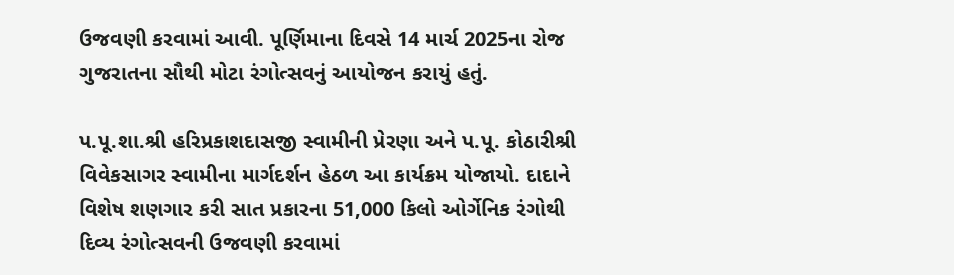ઉજવણી કરવામાં આવી. પૂર્ણિમાના દિવસે 14 માર્ચ 2025ના રોજ ગુજરાતના સૌથી મોટા રંગોત્સવનું આયોજન કરાયું હતું.

પ.પૂ.શા.શ્રી હરિપ્રકાશદાસજી સ્વામીની પ્રેરણા અને પ.પૂ. કોઠારીશ્રી વિવેકસાગર સ્વામીના માર્ગદર્શન હેઠળ આ કાર્યક્રમ યોજાયો. દાદાને વિશેષ શણગાર કરી સાત પ્રકારના 51,000 કિલો ઓર્ગેનિક રંગોથી દિવ્ય રંગોત્સવની ઉજવણી કરવામાં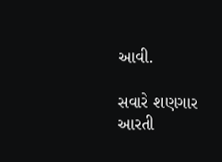આવી.

સવારે શણગાર આરતી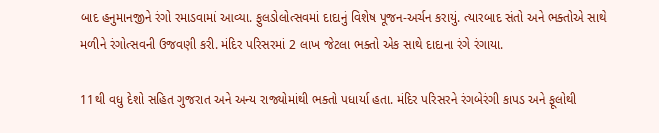બાદ હનુમાનજીને રંગો રમાડવામાં આવ્યા. ફુલડોલોત્સવમાં દાદાનું વિશેષ પૂજન-અર્ચન કરાયું. ત્યારબાદ સંતો અને ભક્તોએ સાથે મળીને રંગોત્સવની ઉજવણી કરી. મંદિર પરિસરમાં 2 લાખ જેટલા ભક્તો એક સાથે દાદાના રંગે રંગાયા.

11થી વધુ દેશો સહિત ગુજરાત અને અન્ય રાજ્યોમાંથી ભક્તો પધાર્યા હતા. મંદિર પરિસરને રંગબેરંગી કાપડ અને ફૂલોથી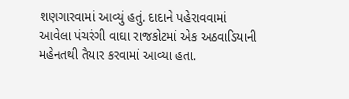શણગારવામાં આવ્યું હતું. દાદાને પહેરાવવામાં આવેલા પંચરંગી વાઘા રાજકોટમાં એક અઠવાડિયાની મહેનતથી તૈયાર કરવામાં આવ્યા હતા.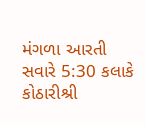મંગળા આરતી સવારે 5:30 કલાકે કોઠારીશ્રી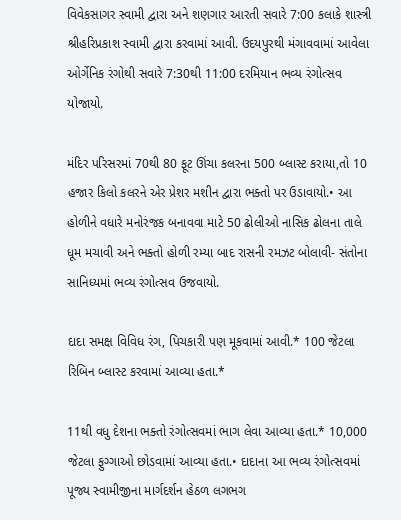વિવેકસાગર સ્વામી દ્વારા અને શણગાર આરતી સવારે 7:00 કલાકે શાસ્ત્રી શ્રીહરિપ્રકાશ સ્વામી દ્વારા કરવામાં આવી. ઉદયપુરથી મંગાવવામાં આવેલા ઓર્ગેનિક રંગોથી સવારે 7:30થી 11:00 દરમિયાન ભવ્ય રંગોત્સવ યોજાયો.

મંદિર પરિસરમાં 70થી 80 ફૂટ ઊંચા કલરના 500 બ્લાસ્ટ કરાયા,તો 10 હજાર કિલો કલરને એર પ્રેશર મશીન દ્વારા ભક્તો પર ઉડાવાયો.• આ હોળીને વધારે મનોરંજક બનાવવા માટે 50 ઢોલીઓ નાસિક ઢોલના તાલે ધૂમ મચાવી અને ભક્તો હોળી રમ્યા બાદ રાસની રમઝટ બોલાવી- સંતોના સાનિધ્યમાં ભવ્ય રંગોત્સવ ઉજવાયો.

દાદા સમક્ષ વિવિધ રંગ, પિચકારી પણ મૂકવામાં આવી.* 100 જેટલા રિબિન બ્લાસ્ટ કરવામાં આવ્યા હતા.*

11થી વધુ દેશના ભક્તો રંગોત્સવમાં ભાગ લેવા આવ્યા હતા.* 10,000 જેટલા ફુગ્ગાઓ છોડવામાં આવ્યા હતા.• દાદાના આ ભવ્ય રંગોત્સવમાં પૂજ્ય સ્વામીજીના માર્ગદર્શન હેઠળ લગભગ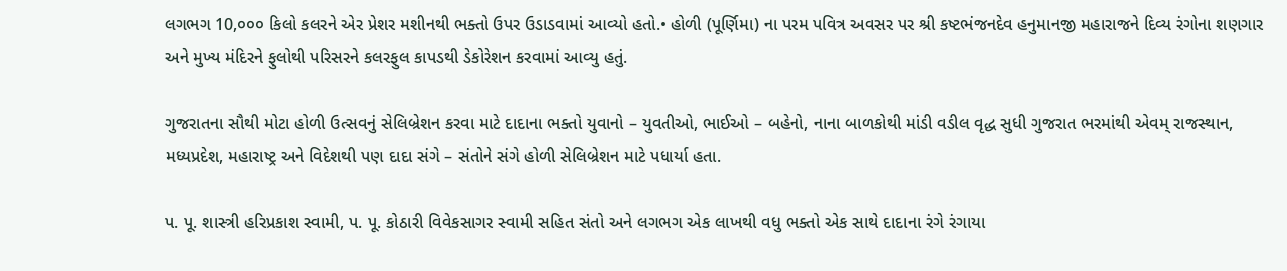લગભગ 10,૦૦૦ કિલો કલરને એર પ્રેશર મશીનથી ભક્તો ઉપર ઉડાડવામાં આવ્યો હતો.• હોળી (પૂર્ણિમા) ના પરમ પવિત્ર અવસર પર શ્રી કષ્ટભંજનદેવ હનુમાનજી મહારાજને દિવ્ય રંગોના શણગાર અને મુખ્ય મંદિરને ફુલોથી પરિસરને કલરફુલ કાપડથી ડેકોરેશન કરવામાં આવ્યુ હતું.

ગુજરાતના સૌથી મોટા હોળી ઉત્સવનું સેલિબ્રેશન કરવા માટે દાદાના ભક્તો યુવાનો – યુવતીઓ, ભાઈઓ – બહેનો, નાના બાળકોથી માંડી વડીલ વૃદ્ધ સુધી ગુજરાત ભરમાંથી એવમ્ રાજસ્થાન, મધ્યપ્રદેશ, મહારાષ્ટ્ર અને વિદેશથી પણ દાદા સંગે – સંતોને સંગે હોળી સેલિબ્રેશન માટે પધાર્યા હતા.

પ. પૂ. શાસ્ત્રી હરિપ્રકાશ સ્વામી, પ. પૂ. કોઠારી વિવેકસાગર સ્વામી સહિત સંતો અને લગભગ એક લાખથી વધુ ભક્તો એક સાથે દાદાના રંગે રંગાયા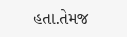હતા.તેમજ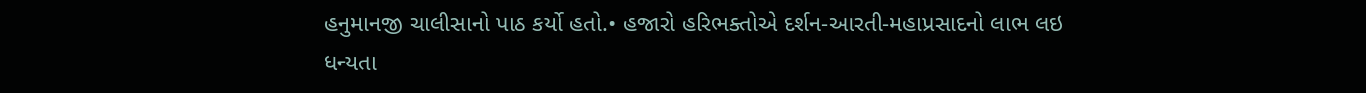હનુમાનજી ચાલીસાનો પાઠ કર્યો હતો.• હજારો હરિભક્તોએ દર્શન-આરતી-મહાપ્રસાદનો લાભ લઇ ધન્યતા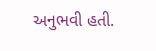અનુભવી હતી.